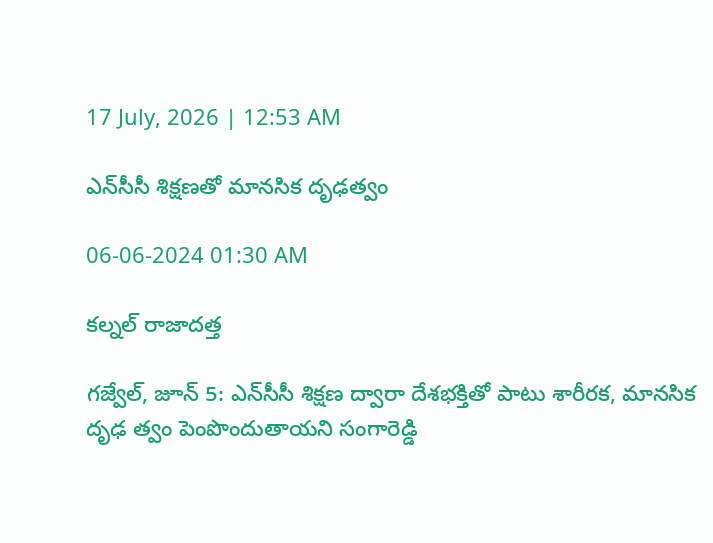17 July, 2026 | 12:53 AM

ఎన్‌సీసీ శిక్షణతో మానసిక దృఢత్వం

06-06-2024 01:30 AM

కల్నల్ రాజాదత్త

గజ్వేల్, జూన్ 5: ఎన్‌సీసీ శిక్షణ ద్వారా దేశభక్తితో పాటు శారీరక, మానసిక దృఢ త్వం పెంపొందుతాయని సంగారెడ్డి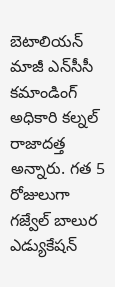బెటాలియన్ మాజీ ఎన్‌సీసీ కమాండింగ్ అధికారి కల్నల్ రాజాదత్త అన్నారు. గత 5 రోజులుగా గజ్వేల్ బాలుర ఎడ్యుకేషన్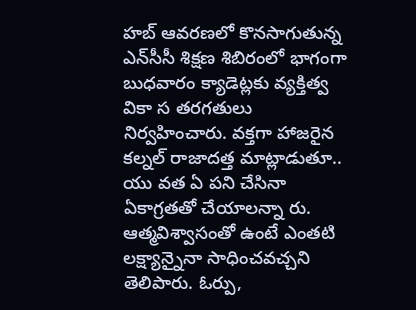హబ్ ఆవరణలో కొనసాగుతున్న ఎన్‌సీసీ శిక్షణ శిబిరంలో భాగంగా బుధవారం క్యాడెట్లకు వ్యక్తిత్వ వికా స తరగతులు నిర్వహించారు. వక్తగా హాజరైన కల్నల్ రాజాదత్త మాట్లాడుతూ.. యు వత ఏ పని చేసినా ఏకాగ్రతతో చేయాలన్నా రు. ఆత్మవిశ్వాసంతో ఉంటే ఎంతటి లక్ష్యాన్నైనా సాధించవచ్చని తెలిపారు. ఓర్పు,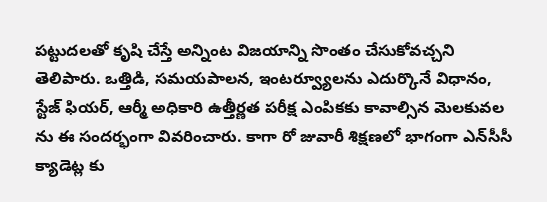పట్టుదలతో కృషి చేస్తే అన్నింట విజయాన్ని సొంతం చేసుకోవచ్చని తెలిపారు. ఒత్తిడి, సమయపాలన, ఇంటర్వ్యూలను ఎదుర్కొనే విధానం, స్టేజ్ ఫియర్, ఆర్మీ అధికారి ఉత్తీర్ణత పరీక్ష ఎంపికకు కావాల్సిన మెలకువల ను ఈ సందర్భంగా వివరించారు. కాగా రో జువారీ శిక్షణలో భాగంగా ఎన్‌సీసీ క్యాడెట్ల కు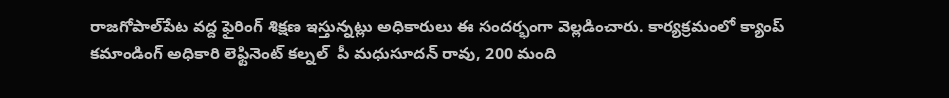రాజగోపాల్‌పేట వద్ద ఫైరింగ్ శిక్షణ ఇస్తున్నట్లు అధికారులు ఈ సందర్భంగా వెల్లడించారు. కార్యక్రమంలో క్యాంప్ కమాండింగ్ అధికారి లెఫ్టినెంట్ కల్నల్  పీ మధుసూదన్ రావు, 200 మంది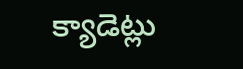క్యాడెట్లు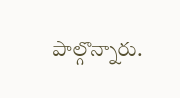పాల్గొన్నారు.